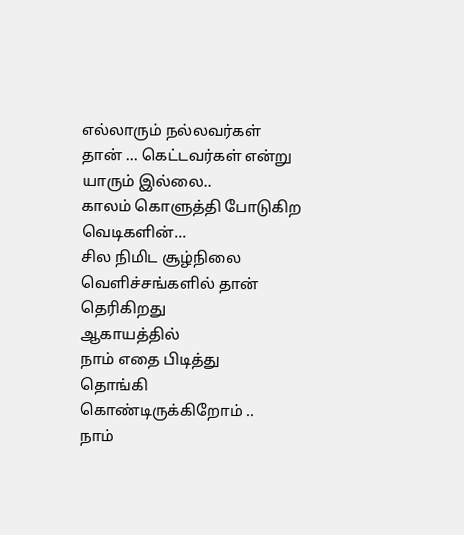எல்லாரும் நல்லவர்கள் தான் ... கெட்டவர்கள் என்று யாரும் இல்லை..
காலம் கொளுத்தி போடுகிற வெடிகளின்...
சில நிமிட சூழ்நிலை வெளிச்சங்களில் தான் தெரிகிறது
ஆகாயத்தில்
நாம் எதை பிடித்து
தொங்கி கொண்டிருக்கிறோம் ..
நாம்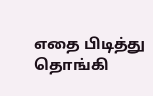எதை பிடித்து
தொங்கி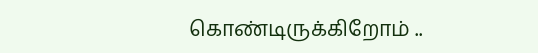கொண்டிருக்கிறோம் ..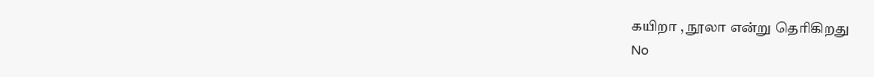கயிறா , நூலா என்று தெரிகிறது
No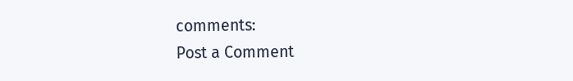comments:
Post a Comment